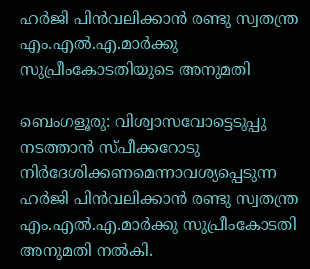ഹർജി പിൻവലിക്കാൻ രണ്ടു സ്വതന്ത്ര എം.എൽ.എ.മാർക്കു സുപ്രീംകോടതിയുടെ അനുമതി

ബെംഗളൂരു: വിശ്വാസവോട്ടെടുപ്പു നടത്താൻ സ്പീക്കറോടു നിർദേശിക്കണമെന്നാവശ്യപ്പെടുന്ന ഹർജി പിൻവലിക്കാൻ രണ്ടു സ്വതന്ത്ര എം.എൽ.എ.മാർക്കു സുപ്രീംകോടതി അനുമതി നൽകി.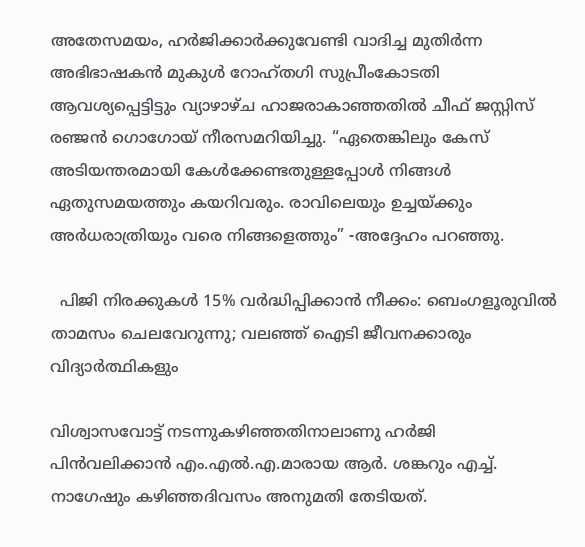അതേസമയം, ഹർജിക്കാർക്കുവേണ്ടി വാദിച്ച മുതിർന്ന അഭിഭാഷകൻ മുകുൾ റോഹ്തഗി സുപ്രീംകോടതി ആവശ്യപ്പെട്ടിട്ടും വ്യാഴാഴ്ച ഹാജരാകാഞ്ഞതിൽ ചീഫ് ജസ്റ്റിസ് രഞ്ജൻ ഗൊഗോയ് നീരസമറിയിച്ചു. “ഏതെങ്കിലും കേസ് അടിയന്തരമായി കേൾക്കേണ്ടതുള്ളപ്പോൾ നിങ്ങൾ ഏതുസമയത്തും കയറിവരും. രാവിലെയും ഉച്ചയ്ക്കും അർധരാത്രിയും വരെ നിങ്ങളെത്തും” -അദ്ദേഹം പറഞ്ഞു.

  പിജി നിരക്കുകൾ 15% വർദ്ധിപ്പിക്കാൻ നീക്കം: ബെംഗളൂരുവിൽ താമസം ചെലവേറുന്നു; വലഞ്ഞ് ഐടി ജീവനക്കാരും വിദ്യാർത്ഥികളും

വിശ്വാസവോട്ട് നടന്നുകഴിഞ്ഞതിനാലാണു ഹർജി പിൻവലിക്കാൻ എം.എൽ.എ.മാരായ ആർ. ശങ്കറും എച്ച്. നാഗേഷും കഴിഞ്ഞദിവസം അനുമതി തേടിയത്.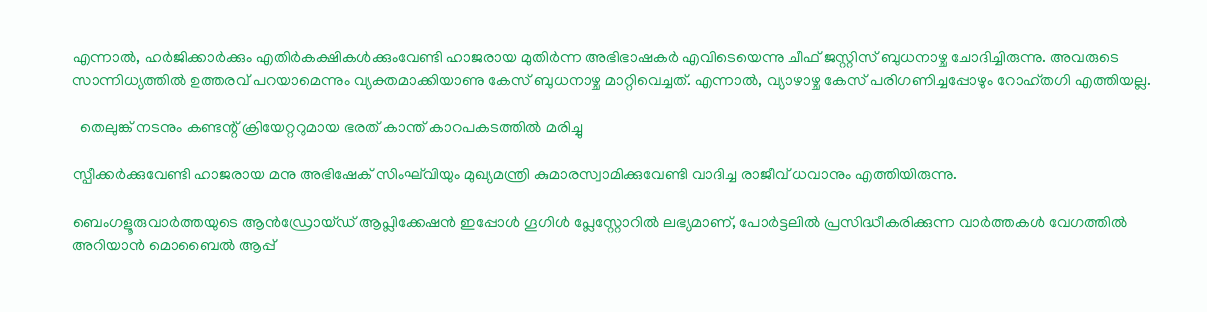എന്നാൽ, ഹർജിക്കാർക്കും എതിർകക്ഷികൾക്കുംവേണ്ടി ഹാജരായ മുതിർന്ന അഭിഭാഷകർ എവിടെയെന്നു ചീഫ് ജസ്റ്റിസ് ബുധനാഴ്ച ചോദിച്ചിരുന്നു. അവരുടെ സാന്നിധ്യത്തിൽ ഉത്തരവ് പറയാമെന്നും വ്യക്തമാക്കിയാണു കേസ് ബുധനാഴ്ച മാറ്റിവെച്ചത്. എന്നാൽ, വ്യാഴാഴ്ച കേസ് പരിഗണിച്ചപ്പോഴും റോഹ്തഗി എത്തിയല്ല.

  തെലുങ്ക് നടനും കണ്ടന്റ് ക്രിയേറ്ററുമായ ഭരത് കാന്ത് കാറപകടത്തിൽ മരിച്ചു

സ്പീക്കർക്കുവേണ്ടി ഹാജരായ മനു അഭിഷേക് സിംഘ്‌വിയും മുഖ്യമന്ത്രി കുമാരസ്വാമിക്കുവേണ്ടി വാദിച്ച രാജീവ് ധവാനും എത്തിയിരുന്നു.

ബെംഗളൂരുവാർത്തയുടെ ആൻഡ്രോയ്ഡ് ആപ്ലിക്കേഷൻ ഇപ്പോൾ ഗൂഗിൾ പ്ലേസ്റ്റോറിൽ ലഭ്യമാണ്, പോർട്ടലിൽ പ്രസിദ്ധീകരിക്കുന്ന വാർത്തകൾ വേഗത്തിൽ അറിയാൻ മൊബൈൽ ആപ്പ്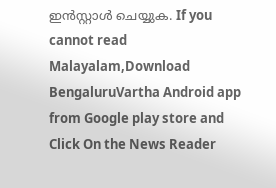ഇൻസ്റ്റാൾ ചെയ്യുക. If you cannot read Malayalam,Download BengaluruVartha Android app from Google play store and Click On the News Reader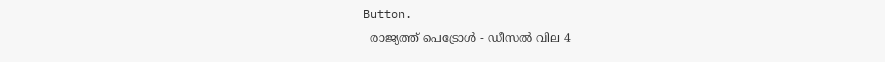Button.
  രാജ്യത്ത് പെട്രോൾ - ഡീസൽ വില 4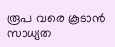രൂപ വരെ കൂടാൻ സാധ്യത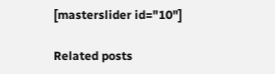[masterslider id="10"]

Related posts